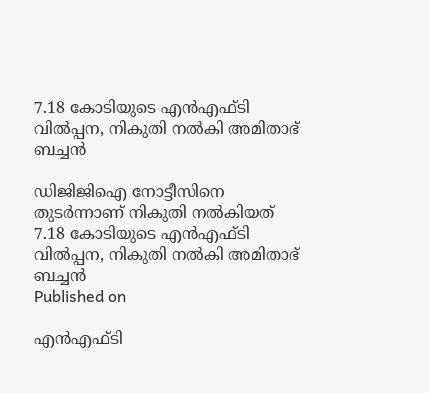7.18 കോടിയുടെ എന്‍എഫ്ടി വില്‍പ്പന, നികുതി നല്‍കി അമിതാഭ് ബച്ചന്‍

ഡിജിജിഐ നോട്ടീസിനെ തുടര്‍ന്നാണ് നികുതി നല്‍കിയത്
7.18 കോടിയുടെ എന്‍എഫ്ടി വില്‍പ്പന, നികുതി നല്‍കി അമിതാഭ് ബച്ചന്‍
Published on

എന്‍എഫ്ടി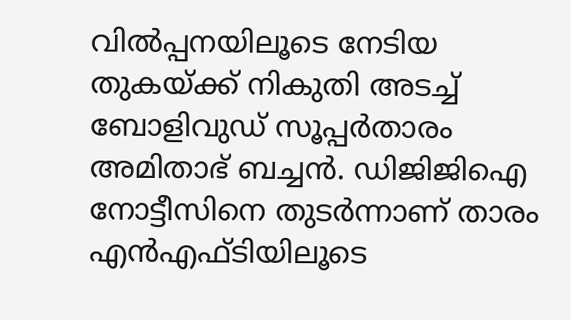വില്‍പ്പനയിലൂടെ നേടിയ തുകയ്ക്ക് നികുതി അടച്ച് ബോളിവുഡ് സൂപ്പര്‍താരം അമിതാഭ് ബച്ചന്‍. ഡിജിജിഐ നോട്ടീസിനെ തുടര്‍ന്നാണ് താരം എന്‍എഫ്ടിയിലൂടെ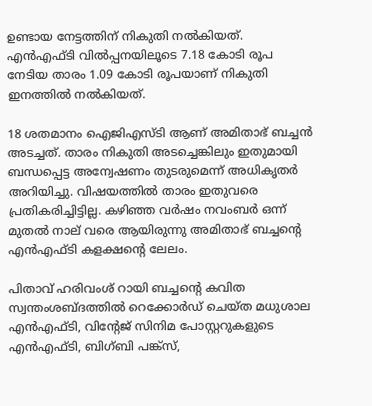ഉണ്ടായ നേട്ടത്തിന് നികുതി നല്‍കിയത്. എന്‍എഫ്ടി വില്‍പ്പനയിലൂടെ 7.18 കോടി രൂപ നേടിയ താരം 1.09 കോടി രൂപയാണ് നികുതി ഇനത്തില്‍ നല്‍കിയത്.

18 ശതമാനം ഐജിഎസ്ടി ആണ് അമിതാഭ് ബച്ചന്‍ അടച്ചത്. താരം നികുതി അടച്ചെങ്കിലും ഇതുമായി ബന്ധപ്പെട്ട അന്വേഷണം തുടരുമെന്ന് അധികൃതര്‍ അറിയിച്ചു. വിഷയത്തില്‍ താരം ഇതുവരെ പ്രതികരിച്ചിട്ടില്ല. കഴിഞ്ഞ വര്‍ഷം നവംബര്‍ ഒന്ന് മുതല്‍ നാല് വരെ ആയിരുന്നു അമിതാഭ് ബച്ചന്റെ എന്‍എഫ്ടി കളക്ഷന്റെ ലേലം.

പിതാവ് ഹരിവംശ് റായി ബച്ചന്റെ കവിത സ്വന്തംശബ്ദത്തില്‍ റെക്കോര്‍ഡ് ചെയ്ത മധുശാല എന്‍എഫ്ടി, വിന്റേജ് സിനിമ പോസ്റ്ററുകളുടെ എന്‍എഫ്ടി, ബിഗ്ബി പങ്ക്സ്,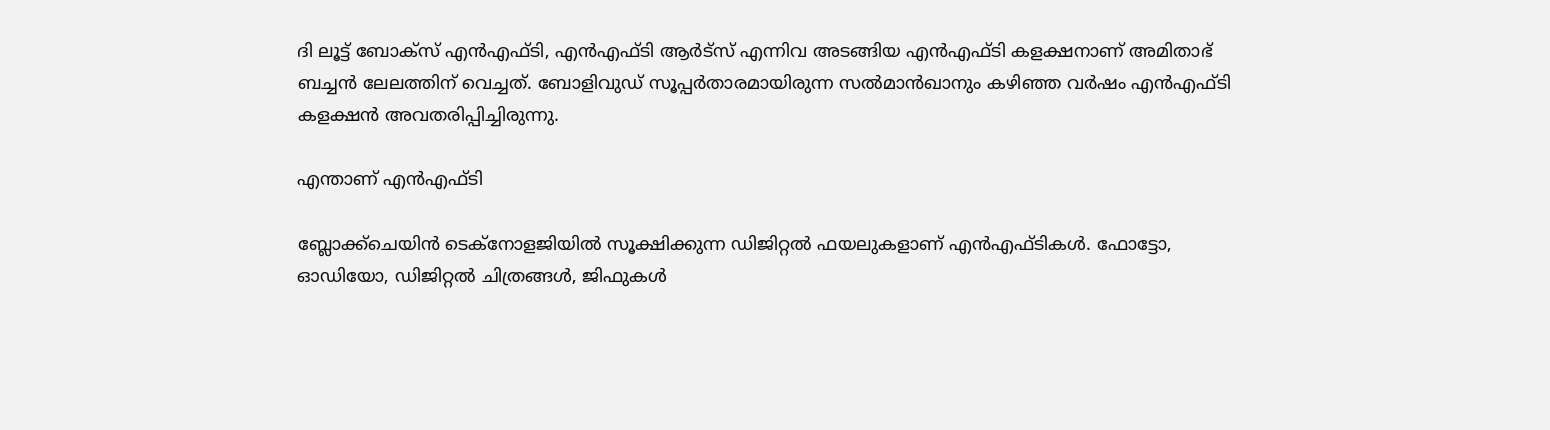ദി ലൂട്ട് ബോക്സ് എന്‍എഫ്ടി, എന്‍എഫ്ടി ആര്‍ട്സ് എന്നിവ അടങ്ങിയ എന്‍എഫ്ടി കളക്ഷനാണ് അമിതാഭ് ബച്ചന്‍ ലേലത്തിന് വെച്ചത്. ബോളിവുഡ് സൂപ്പര്‍താരമായിരുന്ന സല്‍മാന്‍ഖാനും കഴിഞ്ഞ വര്‍ഷം എന്‍എഫ്ടി കളക്ഷന്‍ അവതരിപ്പിച്ചിരുന്നു.

എന്താണ് എന്‍എഫ്ടി

ബ്ലോക്ക്ചെയിന്‍ ടെക്നോളജിയില്‍ സൂക്ഷിക്കുന്ന ഡിജിറ്റല്‍ ഫയലുകളാണ് എന്‍എഫ്ടികള്‍. ഫോട്ടോ, ഓഡിയോ, ഡിജിറ്റല്‍ ചിത്രങ്ങള്‍, ജിഫുകള്‍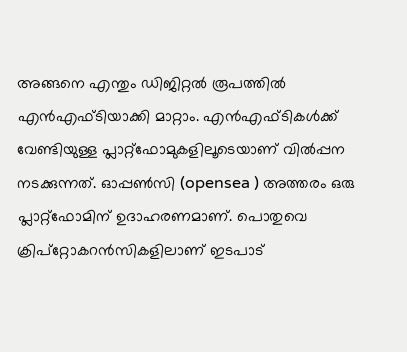അങ്ങനെ എന്തും ഡിജിറ്റല്‍ രൂപത്തില്‍ എന്‍എഫ്ടിയാക്കി മാറ്റാം. എന്‍എഫ്ടികള്‍ക്ക് വേണ്ടിയുള്ള പ്ലാറ്റ്ഫോമുകളിലൂടെയാണ് വില്‍പ്പന നടക്കുന്നത്. ഓപ്പണ്‍സി (opensea ) അത്തരം ഒരു പ്ലാറ്റ്ഫോമിന് ഉദാഹരണമാണ്. പൊതുവെ ക്രിപ്റ്റോകറന്‍സികളിലാണ് ഇടപാട്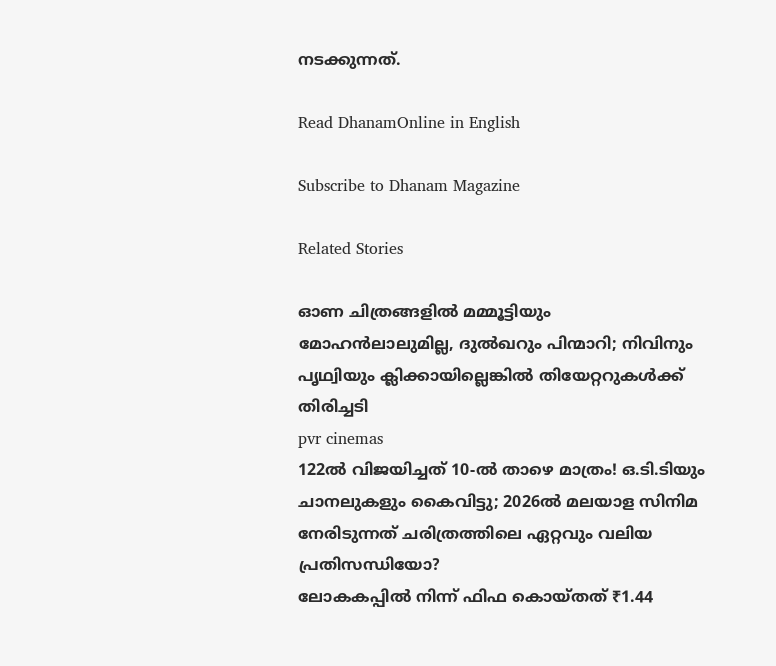നടക്കുന്നത്.

Read DhanamOnline in English

Subscribe to Dhanam Magazine

Related Stories

ഓണ ചിത്രങ്ങളില്‍ മമ്മൂട്ടിയും മോഹന്‍ലാലുമില്ല, ദുല്‍ഖറും പിന്മാറി; നിവിനും പൃഥ്വിയും ക്ലിക്കായില്ലെങ്കില്‍ തിയേറ്ററുകള്‍ക്ക് തിരിച്ചടി
pvr cinemas
122ല്‍ വിജയിച്ചത് 10-ല്‍ താഴെ മാത്രം! ഒ.ടി.ടിയും ചാനലുകളും കൈവിട്ടു; 2026ല്‍ മലയാള സിനിമ നേരിടുന്നത് ചരിത്രത്തിലെ ഏറ്റവും വലിയ പ്രതിസന്ധിയോ?
ലോകകപ്പില്‍ നിന്ന് ഫിഫ കൊയ്തത് ₹1.44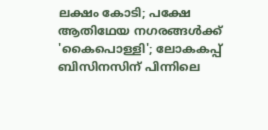ലക്ഷം കോടി; പക്ഷേ ആതിഥേയ നഗരങ്ങള്‍ക്ക് 'കൈപൊള്ളി'; ലോകകപ്പ് ബിസിനസിന് പിന്നിലെ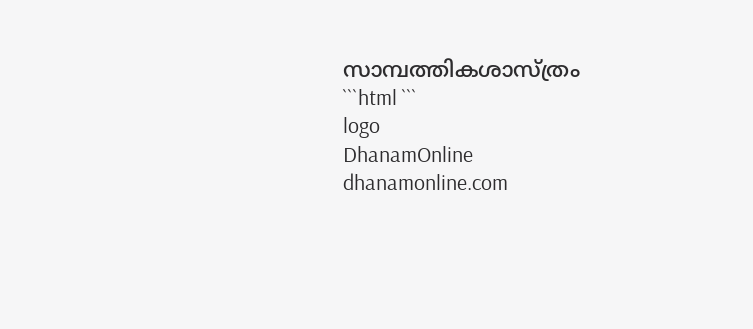സാമ്പത്തികശാസ്ത്രം
```html ```
logo
DhanamOnline
dhanamonline.com